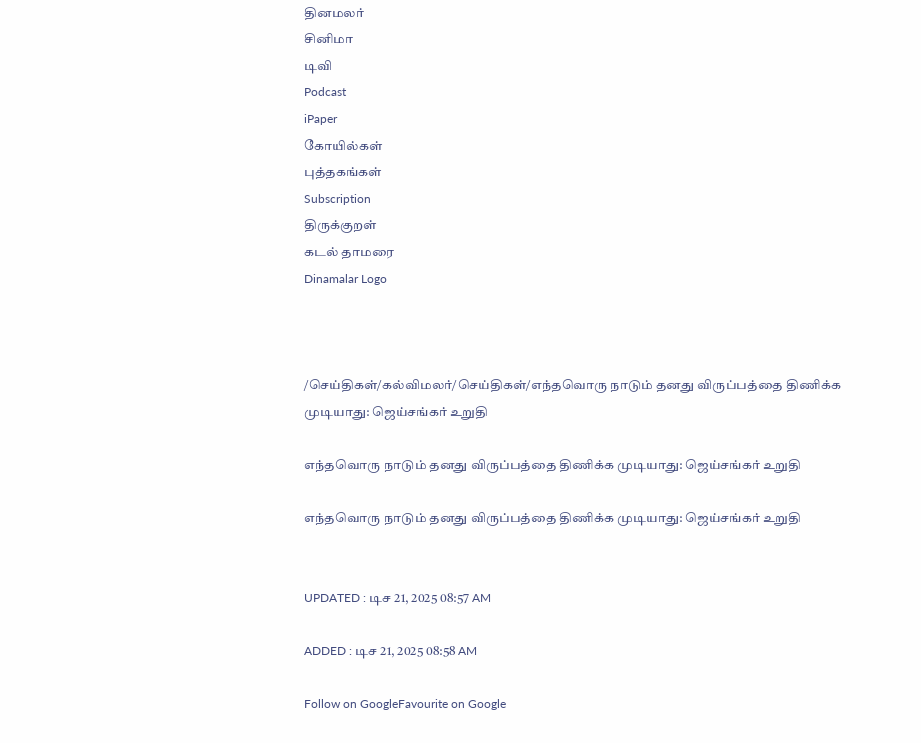தினமலர்
சினிமா
டிவி
Podcast
iPaper
கோயில்கள்
புத்தகங்கள்
Subscription
திருக்குறள்
கடல் தாமரை
Dinamalar Logo



/செய்திகள்/கல்விமலர்/செய்திகள்/எந்தவொரு நாடும் தனது விருப்பத்தை திணிக்க முடியாது: ஜெய்சங்கர் உறுதி

எந்தவொரு நாடும் தனது விருப்பத்தை திணிக்க முடியாது: ஜெய்சங்கர் உறுதி

எந்தவொரு நாடும் தனது விருப்பத்தை திணிக்க முடியாது: ஜெய்சங்கர் உறுதி


UPDATED : டிச 21, 2025 08:57 AM

ADDED : டிச 21, 2025 08:58 AM

Follow on GoogleFavourite on Google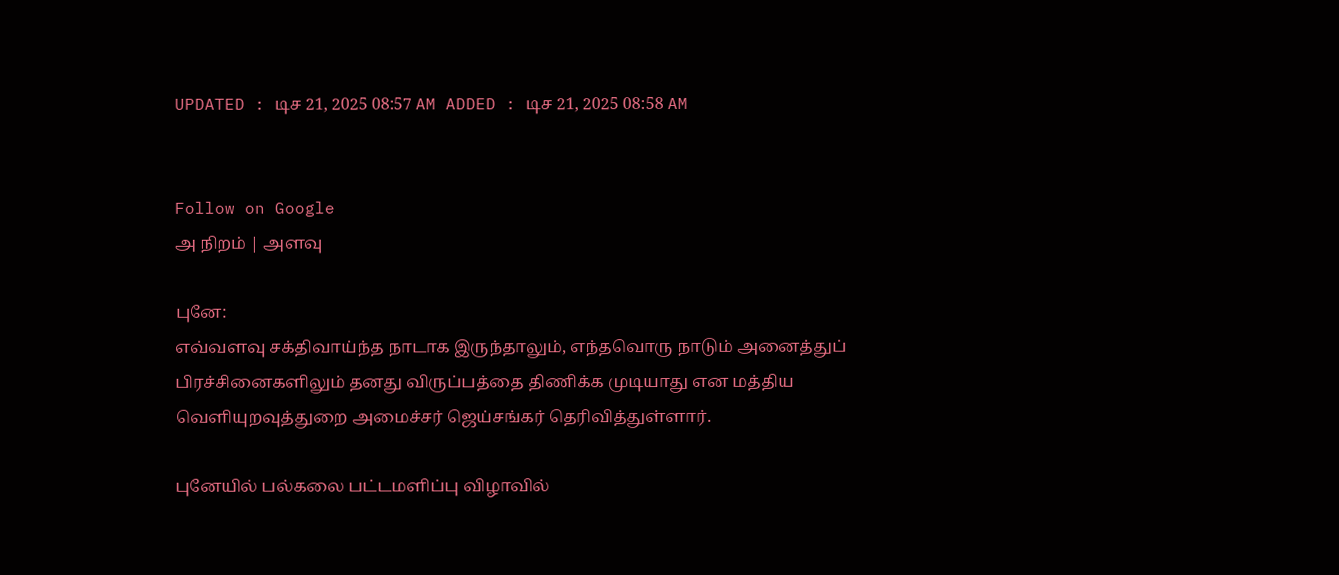UPDATED : டிச 21, 2025 08:57 AM ADDED : டிச 21, 2025 08:58 AM


Follow on Google
அ நிறம் | அளவு

புனே:
எவ்வளவு சக்திவாய்ந்த நாடாக இருந்தாலும், எந்தவொரு நாடும் அனைத்துப் பிரச்சினைகளிலும் தனது விருப்பத்தை திணிக்க முடியாது என மத்திய வெளியுறவுத்துறை அமைச்சர் ஜெய்சங்கர் தெரிவித்துள்ளார்.

புனேயில் பல்கலை பட்டமளிப்பு விழாவில்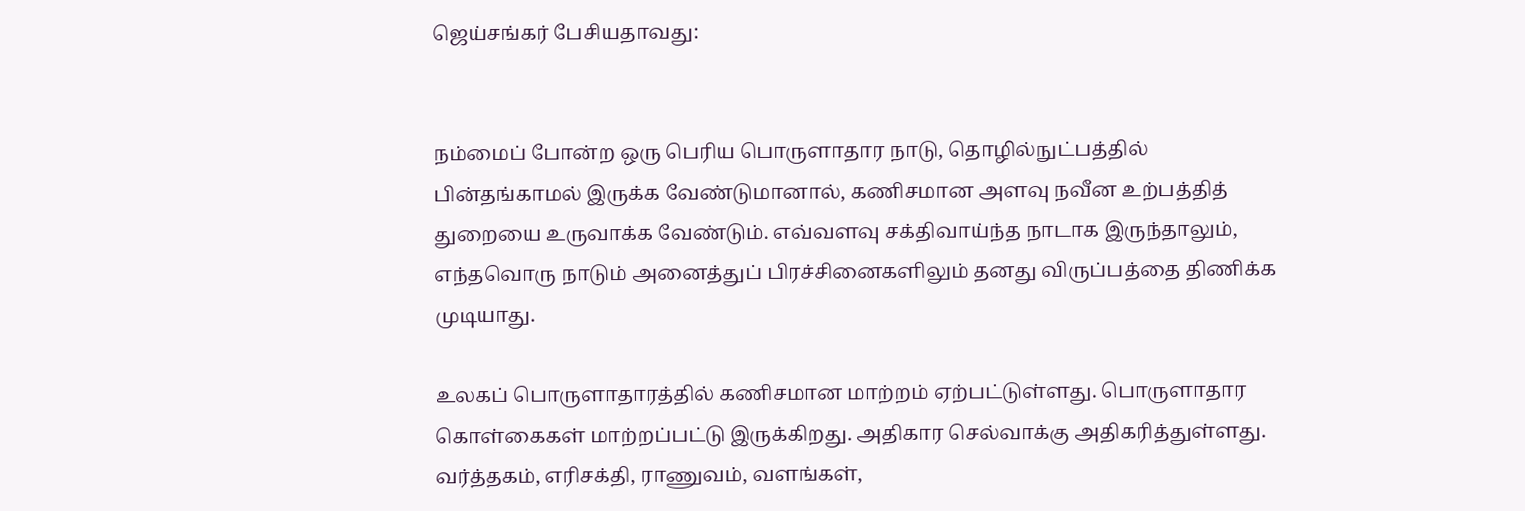ஜெய்சங்கர் பேசியதாவது:


நம்மைப் போன்ற ஒரு பெரிய பொருளாதார நாடு, தொழில்நுட்பத்தில் பின்தங்காமல் இருக்க வேண்டுமானால், கணிசமான அளவு நவீன உற்பத்தித் துறையை உருவாக்க வேண்டும். எவ்வளவு சக்திவாய்ந்த நாடாக இருந்தாலும், எந்தவொரு நாடும் அனைத்துப் பிரச்சினைகளிலும் தனது விருப்பத்தை திணிக்க முடியாது.

உலகப் பொருளாதாரத்தில் கணிசமான மாற்றம் ஏற்பட்டுள்ளது. பொருளாதார கொள்கைகள் மாற்றப்பட்டு இருக்கிறது. அதிகார செல்வாக்கு அதிகரித்துள்ளது. வர்த்தகம், எரிசக்தி, ராணுவம், வளங்கள்,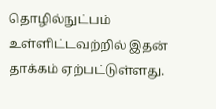தொழில்நுட்பம் உள்ளிட்டவற்றில் இதன் தாக்கம் ஏற்பட்டுள்ளது.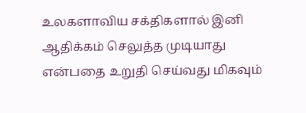உலகளாவிய சக்திகளால் இனி ஆதிக்கம் செலுத்த முடியாது என்பதை உறுதி செய்வது மிகவும்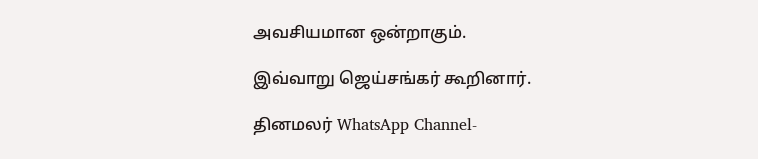அவசியமான ஒன்றாகும்.

இவ்வாறு ஜெய்சங்கர் கூறினார்.

தினமலர் WhatsApp Channel-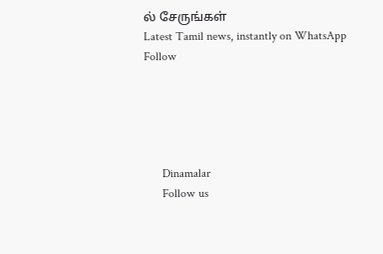ல் சேருங்கள்
Latest Tamil news, instantly on WhatsApp
Follow





      Dinamalar
      Follow us